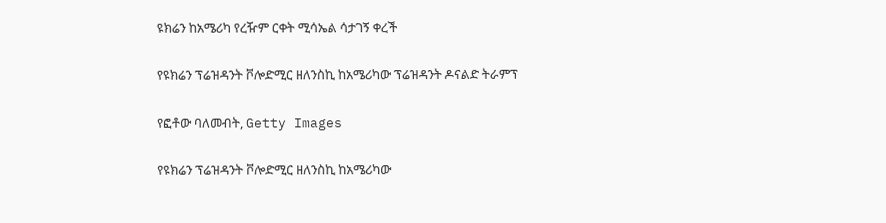ዩክሬን ከአሜሪካ የረዥም ርቀት ሚሳኤል ሳታገኝ ቀረች

የዩክሬን ፕሬዝዳንት ቮሎድሚር ዘለንስኪ ከአሜሪካው ፕሬዝዳንት ዶናልድ ትራምፕ

የፎቶው ባለመብት, Getty Images

የዩክሬን ፕሬዝዳንት ቮሎድሚር ዘለንስኪ ከአሜሪካው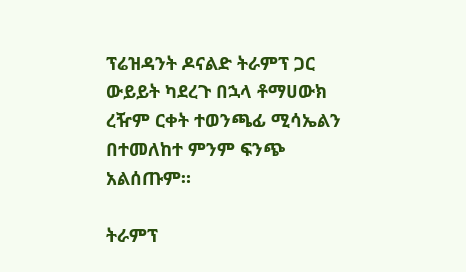ፕሬዝዳንት ዶናልድ ትራምፕ ጋር ውይይት ካደረጉ በኋላ ቶማሀውክ ረዥም ርቀት ተወንጫፊ ሚሳኤልን በተመለከተ ምንም ፍንጭ አልሰጡም።

ትራምፕ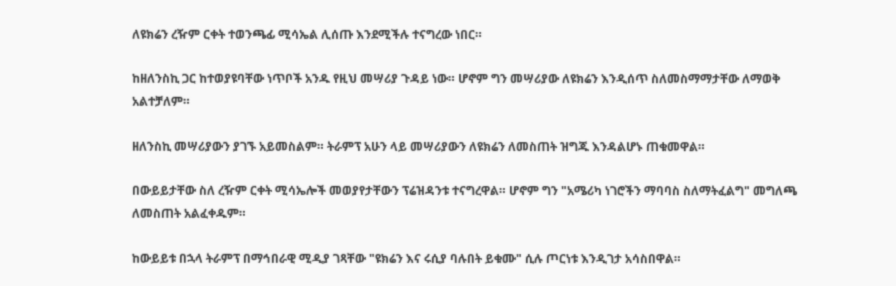ለዩክሬን ረዥም ርቀት ተወንጫፊ ሚሳኤል ሊሰጡ እንደሚችሉ ተናግረው ነበር።

ከዘለንስኪ ጋር ከተወያዩባቸው ነጥቦች አንዱ የዚህ መሣሪያ ጉዳይ ነው። ሆኖም ግን መሣሪያው ለዩክሬን እንዲሰጥ ስለመስማማታቸው ለማወቅ አልተቻለም።

ዘለንስኪ መሣሪያውን ያገኙ አይመስልም። ትራምፕ አሁን ላይ መሣሪያውን ለዩክሬን ለመስጠት ዝግጁ እንዳልሆኑ ጠቁመዋል።

በውይይታቸው ስለ ረዥም ርቀት ሚሳኤሎች መወያየታቸውን ፕሬዝዳንቱ ተናግረዋል። ሆኖም ግን "አሜሪካ ነገሮችን ማባባስ ስለማትፈልግ" መግለጫ ለመስጠት አልፈቀዱም።

ከውይይቱ በኋላ ትራምፕ በማኅበራዊ ሚዲያ ገጻቸው "ዩክሬን እና ሩሲያ ባሉበት ይቁሙ" ሲሉ ጦርነቱ እንዲገታ አሳስበዋል።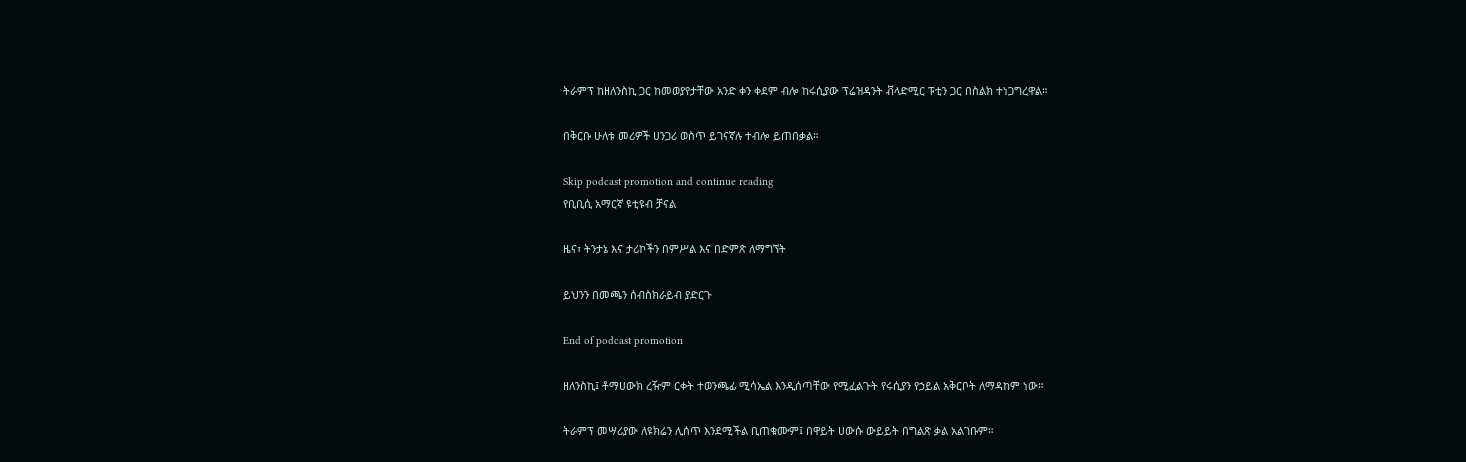ትራምፕ ከዘለንስኪ ጋር ከመወያየታቸው አንድ ቀን ቀደም ብሎ ከሩሲያው ፕሬዝዳንት ቭላድሚር ፑቲን ጋር በስልክ ተነጋግረዋል።

በቅርቡ ሁለቱ መሪዎች ሀንጋሪ ወስጥ ይገናኛሉ ተብሎ ይጠበቃል።

Skip podcast promotion and continue reading
የቢቢሲ አማርኛ ዩቲዩብ ቻናል

ዜና፣ ትንታኔ እና ታሪኮችን በምሥል እና በድምጽ ለማግኘት

ይህንን በመጫን ሰብስክራይብ ያድርጉ

End of podcast promotion

ዘለንስኪ፤ ቶማሀውክ ረዥም ርቀት ተወንጫፊ ሚሳኤል እንዲሰጣቸው የሚፈልጉት የሩሲያን የኃይል አቅርቦት ለማዳከም ነው።

ትራምፕ መሣሪያው ለዩክሬን ሊሰጥ እንደሚችል ቢጠቁሙም፤ በዋይት ሀውሱ ውይይት በግልጽ ቃል አልገቡም።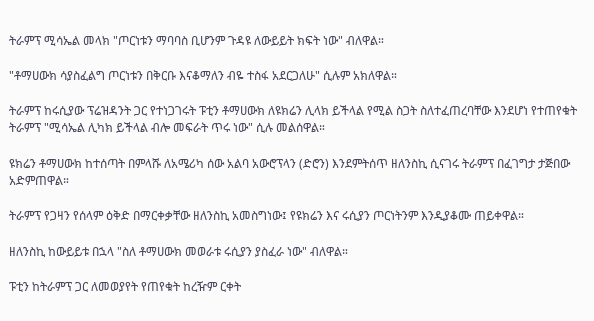ትራምፕ ሚሳኤል መላክ "ጦርነቱን ማባባስ ቢሆንም ጉዳዩ ለውይይት ክፍት ነው" ብለዋል።

"ቶማሀውክ ሳያስፈልግ ጦርነቱን በቅርቡ እናቆማለን ብዬ ተስፋ አደርጋለሁ" ሲሉም አክለዋል።

ትራምፕ ከሩሲያው ፕሬዝዳንት ጋር የተነጋገሩት ፑቲን ቶማሀውክ ለዩክሬን ሊላክ ይችላል የሚል ስጋት ስለተፈጠረባቸው እንደሆነ የተጠየቁት ትራምፕ "ሚሳኤል ሊካክ ይችላል ብሎ መፍራት ጥሩ ነው" ሲሉ መልሰዋል።

ዩክሬን ቶማሀውክ ከተሰጣት በምላሹ ለአሜሪካ ሰው አልባ አውሮፕላን (ድሮን) እንደምትሰጥ ዘለንስኪ ሲናገሩ ትራምፕ በፈገግታ ታጅበው አድምጠዋል።

ትራምፕ የጋዛን የሰላም ዕቅድ በማርቀቃቸው ዘለንስኪ አመስግነው፤ የዩክሬን እና ሩሲያን ጦርነትንም እንዲያቆሙ ጠይቀዋል።

ዘለንስኪ ከውይይቱ በኋላ "ስለ ቶማሀውክ መወራቱ ሩሲያን ያስፈራ ነው" ብለዋል።

ፑቲን ከትራምፕ ጋር ለመወያየት የጠየቁት ከረዥም ርቀት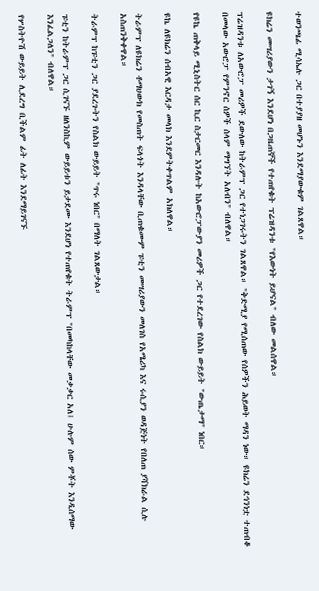ተወንጫፊ ሚሳኤሉ ጋር በተያያዘ መሆኑን እንደማያውቁም ገልጸዋል።

ዩክሬን መሣሪያውን ታገኝ እንደሆነ በጋዜጠኞች የተጠየቁት ፕሬዝዳንቱ "የእውነት ይሆናል" ብለው መልሰዋል።

ፕሬዝዳንቱ ለአውሮፓ መሪዎች ደውለው ከትራምፕ ጋር የተነጋገሩትን ገልጸዋል። "ቅድሚያ የሚሰጠው የሰዎችን ሕይወት ማዳን ነው። ዩክሬን ደኅንነቷ ተጠብቆ በመላው አውሮፓ የምንኖር ሰዎች ሰላም ማግኘት አለብን" ብለዋል።

የዩኬ ጠቅላይ ሚኒስትር ሰር ኪር ስታርመር እንዳሉት ከአውሮፓውያን መሪዎች ጋር የተደረገው የስልክ ውይይት "ውጤታማ" ነበር።

ዩኬ ለዩክሬን ሰብአዊ እርዳታ መላክ እንደምትቀጥልም አክለዋል።

ትራምፕ ለዩክሬን ቶማሀውክ የመስጠት ፍላጎት እንዳላቸው ቢጠቁሙም ፑቲን መሣሪያውን መለገስ የአሜሪካ እና ሩሲያን ወዳጅነት የበለጠ ያሻክራል ሲሉ አስጠንቅቀዋል።

ትራምፕ ከፑቲን ጋር ያደረጉትን የስልክ ውይይት "ጥሩ ነበር" በማለት ገልጸውታል።

ፑቲን ከትራምፕ ጋር ሲገናኙ ዘለንስኪም ውይይቱን ይታደሙ እንደሆነ የተጠየቁት ትራምፕ "በመካከላቸው መቃቃር አለ፤ ሁሉም ሰው ምቾት እንዲሰማው እንፈልጋለን" ብለዋል።

የሦስትዮሽ ውይይት ሊደረግ ቢችልም ፊት ለፊት እንደማይገናኙ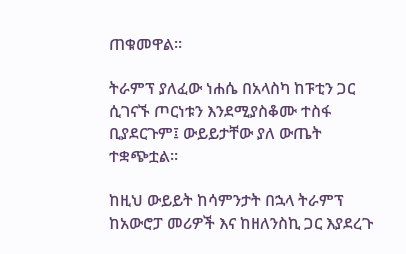ጠቁመዋል።

ትራምፕ ያለፈው ነሐሴ በአላስካ ከፑቲን ጋር ሲገናኙ ጦርነቱን እንደሚያስቆሙ ተስፋ ቢያደርጉም፤ ውይይታቸው ያለ ውጤት ተቋጭቷል።

ከዚህ ውይይት ከሳምንታት በኋላ ትራምፕ ከአውሮፓ መሪዎች እና ከዘለንስኪ ጋር እያደረጉ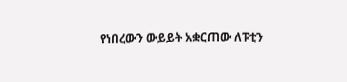የነበረውን ውይይት አቋርጠው ለፑቲን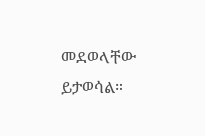መደወላቸው ይታወሳል።